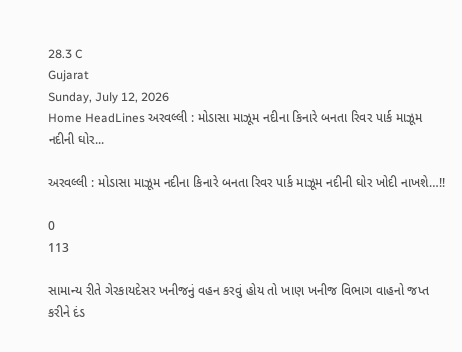28.3 C
Gujarat
Sunday, July 12, 2026
Home HeadLines અરવલ્લી : મોડાસા માઝૂમ નદીના કિનારે બનતા રિવર પાર્ક માઝૂમ નદીની ઘોર...

અરવલ્લી : મોડાસા માઝૂમ નદીના કિનારે બનતા રિવર પાર્ક માઝૂમ નદીની ઘોર ખોદી નાખશે…!!

0
113

સામાન્ય રીતે ગેરકાયદેસર ખનીજનું વહન કરવું હોય તો ખાણ ખનીજ વિભાગ વાહનો જપ્ત કરીને દંડ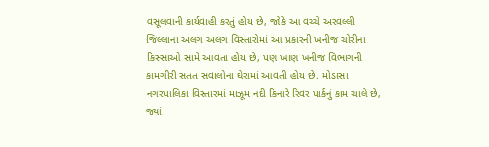વસૂલવાની કાર્યવાહી કરતું હોય છે, જોકે આ વચ્ચે અરવલ્લી જિલ્લાના અલગ અલગ વિસ્તારોમાં આ પ્રકારની ખનીજ ચોરીના કિસ્સાઓ સામે આવતા હોય છે, પણ ખાણ ખનીજ વિભાગની કામગીરી સતત સવાલોના ઘેરામાં આવતી હોય છે. મોડાસા નગરપાલિકા વિસ્તારમાં માઝૂમ નદી કિનારે રિવર પાર્કનું કામ ચાલે છે, જ્યાં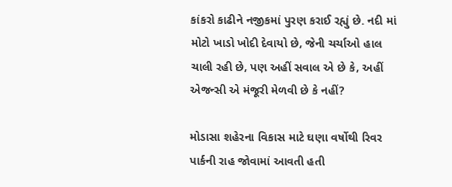કાંકરો કાઢીને નજીકમાં પુરણ કરાઈ રહ્યું છે. નદી માં મોટો ખાડો ખોદી દેવાયો છે, જેની ચર્ચાઓ હાલ ચાલી રહી છે, પણ અહીં સવાલ એ છે કે, અહીં એજન્સી એ મંજૂરી મેળવી છે કે નહીં?

મોડાસા શહેરના વિકાસ માટે ઘણા વર્ષોથી રિવર પાર્કની રાહ જોવામાં આવતી હતી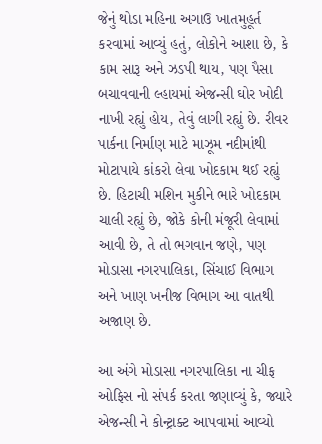જેનું થોડા મહિના અગાઉ ખાતમુહૂર્ત કરવામાં આવ્યું હતું, લોકોને આશા છે, કે કામ સારૂ અને ઝડપી થાય, પણ પૈસા બચાવવાની લ્હાયમાં એજન્સી ઘોર ખોદી નાખી રહ્યું હોય, તેવું લાગી રહ્યું છે. રીવર પાર્કના નિર્માણ માટે માઝૂમ નદીમાંથી મોટાપાયે કાંકરો લેવા ખોદકામ થઈ રહ્યું છે. હિટાચી મશિન મુકીને ભારે ખોદકામ ચાલી રહ્યું છે, જોકે કોની મંજૂરી લેવામાં આવી છે, તે તો ભગવાન જણે, પણ મોડાસા નગરપાલિકા, સિંચાઈ વિભાગ અને ખાણ ખનીજ વિભાગ આ વાતથી અજાણ છે.

આ અંગે મોડાસા નગરપાલિકા ના ચીફ ઓફિસ નો સંપર્ક કરતા જણાવ્યું કે, જ્યારે એજન્સી ને કોન્ટ્રાક્ટ આપવામાં આવ્યો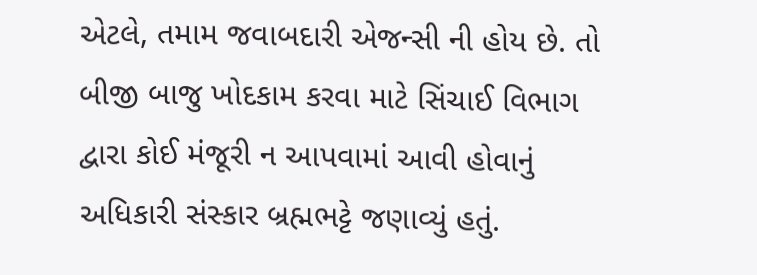એટલે, તમામ જવાબદારી એજન્સી ની હોય છે. તો બીજી બાજુ ખોદકામ કરવા માટે સિંચાઈ વિભાગ દ્વારા કોઈ મંજૂરી ન આપવામાં આવી હોવાનું અધિકારી સંસ્કાર બ્રહ્મભટ્ટે જણાવ્યું હતું.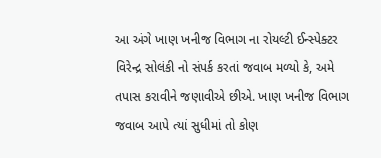આ અંગે ખાણ ખનીજ વિભાગ ના રોયલ્ટી ઈન્સ્પેક્ટર વિરેન્દ્ર સોલંકી નો સંપર્ક કરતાં જવાબ મળ્યો કે, અમે તપાસ કરાવીને જણાવીએ છીએ. ખાણ ખનીજ વિભાગ જવાબ આપે ત્યાં સુધીમાં તો કોણ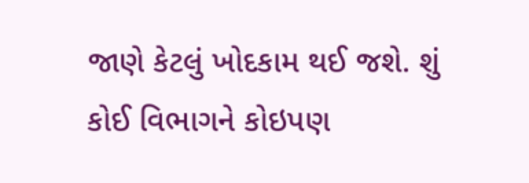જાણે કેટલું ખોદકામ થઈ જશે. શું કોઈ વિભાગને કોઇપણ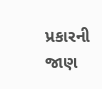પ્રકારની જાણ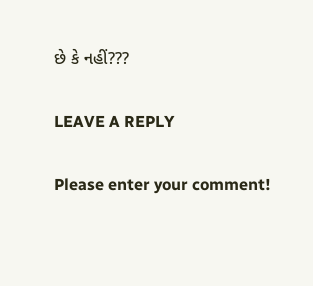છે કે નહીં???

LEAVE A REPLY

Please enter your comment!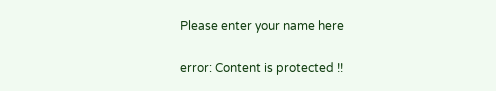Please enter your name here

error: Content is protected !!